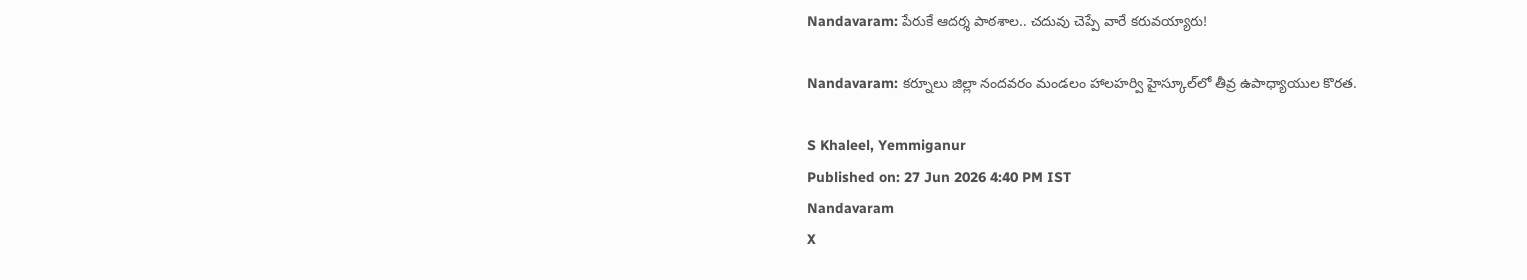Nandavaram: పేరుకే ఆదర్శ పాఠశాల.. చదువు చెప్పే వారే కరువయ్యారు!

Nandavaram: కర్నూలు జిల్లా నందవరం మండలం హాలహర్వి హైస్కూల్‌లో తీవ్ర ఉపాధ్యాయుల కొరత.

S Khaleel, Yemmiganur
Published on: 27 Jun 2026 4:40 PM IST
Nandavaram
X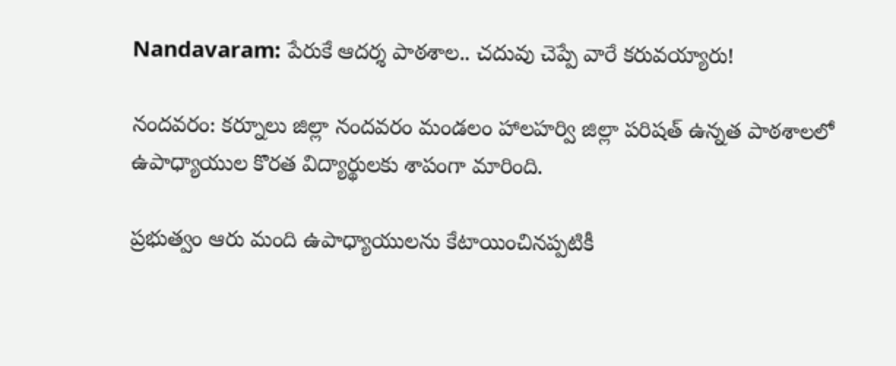Nandavaram: పేరుకే ఆదర్శ పాఠశాల.. చదువు చెప్పే వారే కరువయ్యారు!

నందవరం: కర్నూలు జిల్లా నందవరం మండలం హాలహర్వి జిల్లా పరిషత్ ఉన్నత పాఠశాలలో ఉపాధ్యాయుల కొరత విద్యార్థులకు శాపంగా మారింది.

ప్రభుత్వం ఆరు మంది ఉపాధ్యాయులను కేటాయించినప్పటికీ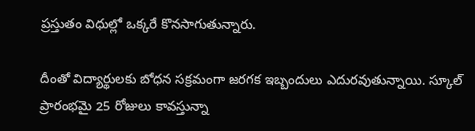ప్రస్తుతం విధుల్లో ఒక్కరే కొనసాగుతున్నారు.

దీంతో విద్యార్థులకు బోధన సక్రమంగా జరగక ఇబ్బందులు ఎదురవుతున్నాయి. స్కూల్ ప్రారంభమై 25 రోజులు కావస్తున్నా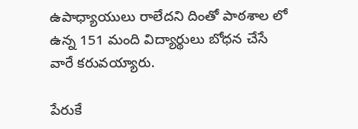ఉపాధ్యాయులు రాలేదని దింతో పాఠశాల లో ఉన్న 151 మంది విద్యార్థులు బోధన చేసే వారే కరువయ్యారు.

పేరుకే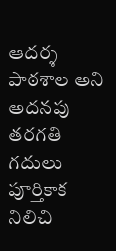ఆదర్శ పాఠశాల అని అదనపు తరగతి గదులు పూర్తికాక నిలిచి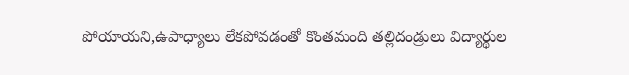పోయాయని,ఉపాధ్యాలు లేకపోవడంతో కొంతమంది తల్లిదండ్రులు విద్యార్థుల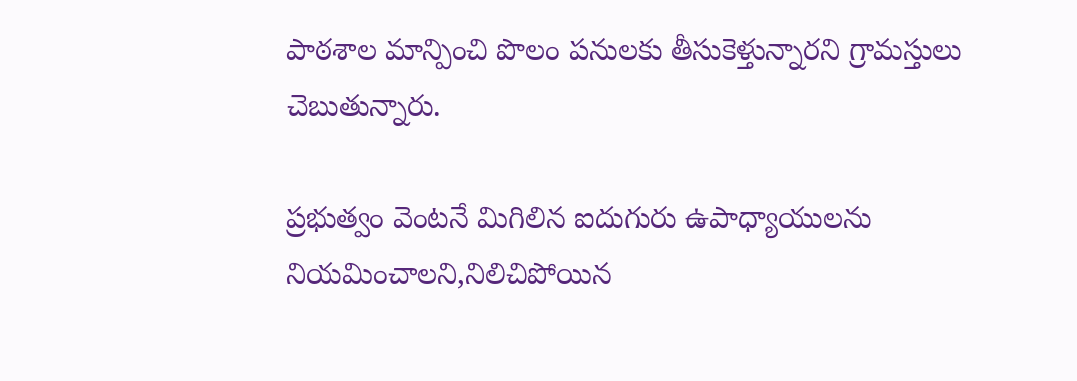పాఠశాల మాన్పించి పొలం పనులకు తీసుకెళ్తున్నారని గ్రామస్తులు చెబుతున్నారు.

ప్రభుత్వం వెంటనే మిగిలిన ఐదుగురు ఉపాధ్యాయులను నియమించాలని,నిలిచిపోయిన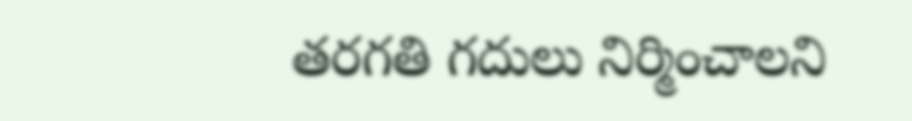తరగతి గదులు నిర్మించాలని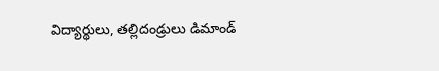విద్యార్థులు, తల్లిదండ్రులు డిమాండ్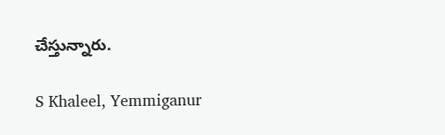చేస్తున్నారు.

S Khaleel, Yemmiganur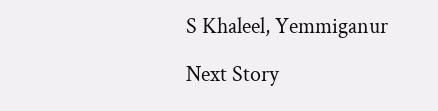S Khaleel, Yemmiganur

Next Story